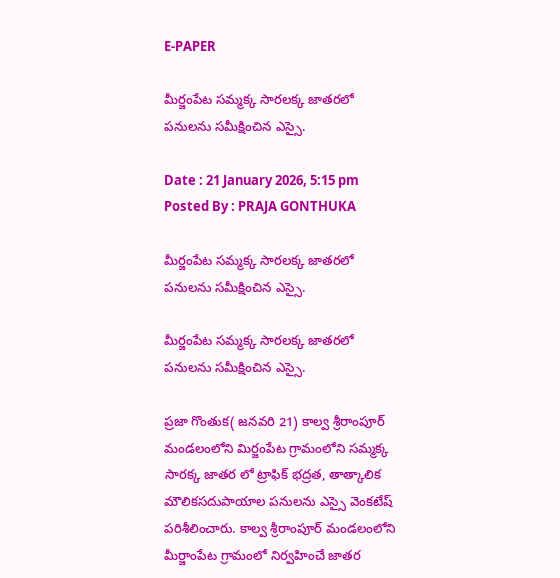E-PAPER

మీర్జంపేట సమ్మక్క సారలక్క జాతరలో పనులను సమీక్షించిన ఎస్సై.

Date : 21 January 2026, 5:15 pm Posted By : PRAJA GONTHUKA

మీర్జంపేట సమ్మక్క సారలక్క జాతరలో పనులను సమీక్షించిన ఎస్సై.

మీర్జంపేట సమ్మక్క సారలక్క జాతరలో పనులను సమీక్షించిన ఎస్సై.

ప్రజా గొంతుక( జనవరి 21) కాల్వ శ్రీరాంపూర్ మండలంలోని మిర్జంపేట గ్రామంలోని సమ్మక్క సారక్క జాతర లో ట్రాఫిక్ భద్రత, తాత్కాలిక మౌలికసదుపాయాల పనులను ఎస్సై వెంకటేష్ పరిశీలించారు. కాల్వ శ్రీరాంపూర్ మండలంలోని మీర్జాంపేట గ్రామంలో నిర్వహించే జాతర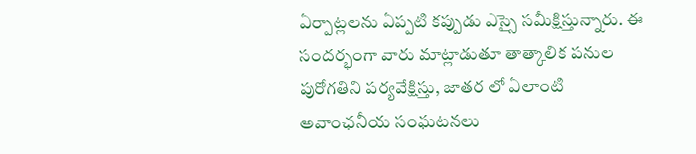ఏర్పాట్లలను ఏప్పటి కప్పుడు ఎస్సై సమీక్షిస్తున్నారు. ఈ సందర్భంగా వారు మాట్లాడుతూ తాత్కాలిక పనుల పురోగతిని పర్యవేక్షిస్తు, జాతర లో ఏలాంటి అవాంఛనీయ సంఘటనలు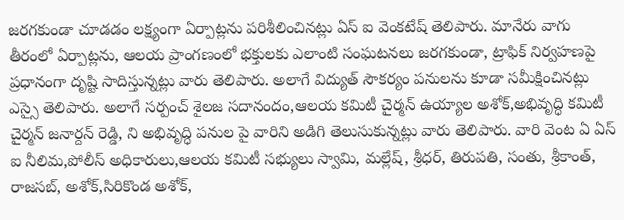జరగకుండా చూడడం లక్ష్యంగా ఏర్పాట్లను పరిశీలించినట్లు ఏస్ ఐ వెంకటేష్ తెలిపారు. మానేరు వాగు తీరంలో ఏర్పాట్లను, ఆలయ ప్రాంగణంలో భక్తులకు ఎలాంటి సంఘటనలు జరగకుండా, ట్రాఫిక్ నిర్వహణపై ప్రధానంగా దృష్టి సాదిస్తున్నట్లు వారు తెలిపారు. అలాగే విద్యుత్ సౌకర్యం పనులను కూడా సమీక్షించినట్లు ఎస్సై తెలిపారు. అలాగే సర్పంచ్ శైలజ సదానందం,ఆలయ కమిటీ చైర్మన్ ఉయ్యాల అశోక్,అభివృద్ధి కమిటీ చైర్మన్ జనార్దన్ రెడ్డి, ని అభివృద్ధి పనుల పై వారిని అడిగి తెలుసుకున్నట్లు వారు తెలిపారు. వారి వెంట ఏ ఏస్ ఐ నీలిమ,పోలీస్ అధికారులు,ఆలయ కమిటీ సభ్యులు స్వామి, మల్లేష్, శ్రీధర్, తిరుపతి, సంతు, శ్రీకాంత్, రాజసబ్, అశోక్,సిరికొండ అశోక్,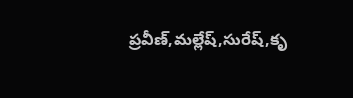ప్రవీణ్,మల్లేష్,సురేష్,కృ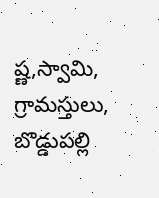ష్ణ,స్వామి, గ్రామస్తులు, బొడ్డుపల్లి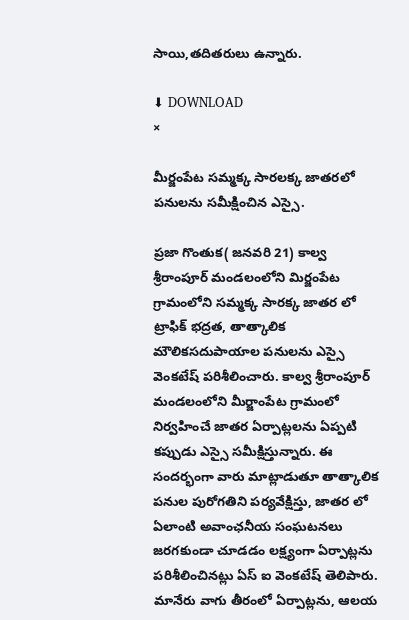సాయి,తదితరులు ఉన్నారు.

⬇ DOWNLOAD
×

మీర్జంపేట సమ్మక్క సారలక్క జాతరలో పనులను సమీక్షించిన ఎస్సై.

ప్రజా గొంతుక( జనవరి 21) కాల్వ శ్రీరాంపూర్ మండలంలోని మిర్జంపేట గ్రామంలోని సమ్మక్క సారక్క జాతర లో ట్రాఫిక్ భద్రత, తాత్కాలిక మౌలికసదుపాయాల పనులను ఎస్సై వెంకటేష్ పరిశీలించారు. కాల్వ శ్రీరాంపూర్ మండలంలోని మీర్జాంపేట గ్రామంలో నిర్వహించే జాతర ఏర్పాట్లలను ఏప్పటి కప్పుడు ఎస్సై సమీక్షిస్తున్నారు. ఈ సందర్భంగా వారు మాట్లాడుతూ తాత్కాలిక పనుల పురోగతిని పర్యవేక్షిస్తు, జాతర లో ఏలాంటి అవాంఛనీయ సంఘటనలు జరగకుండా చూడడం లక్ష్యంగా ఏర్పాట్లను పరిశీలించినట్లు ఏస్ ఐ వెంకటేష్ తెలిపారు. మానేరు వాగు తీరంలో ఏర్పాట్లను, ఆలయ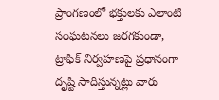ప్రాంగణంలో భక్తులకు ఎలాంటి సంఘటనలు జరగకుండా, ట్రాఫిక్ నిర్వహణపై ప్రధానంగా దృష్టి సాదిస్తున్నట్లు వారు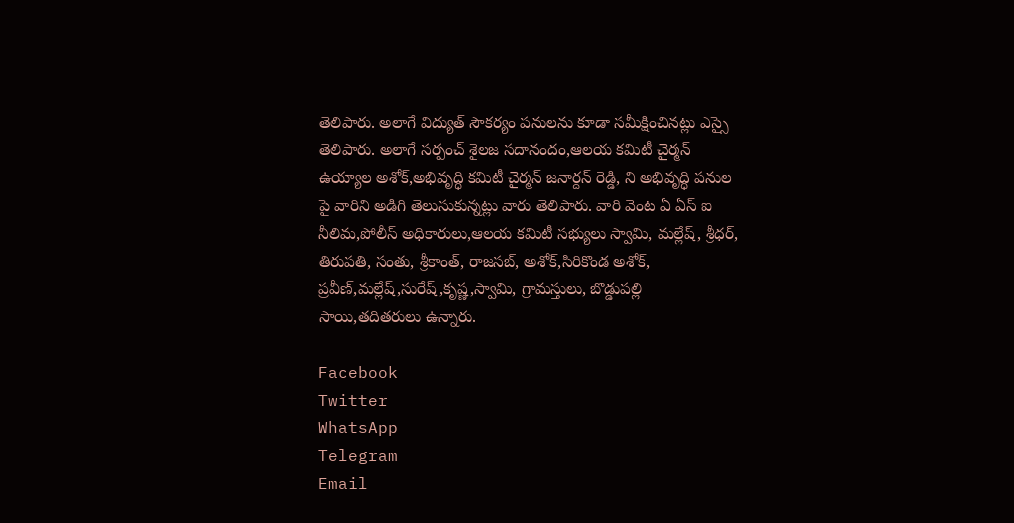తెలిపారు. అలాగే విద్యుత్ సౌకర్యం పనులను కూడా సమీక్షించినట్లు ఎస్సై తెలిపారు. అలాగే సర్పంచ్ శైలజ సదానందం,ఆలయ కమిటీ చైర్మన్ ఉయ్యాల అశోక్,అభివృద్ధి కమిటీ చైర్మన్ జనార్దన్ రెడ్డి, ని అభివృద్ధి పనుల పై వారిని అడిగి తెలుసుకున్నట్లు వారు తెలిపారు. వారి వెంట ఏ ఏస్ ఐ నీలిమ,పోలీస్ అధికారులు,ఆలయ కమిటీ సభ్యులు స్వామి, మల్లేష్, శ్రీధర్, తిరుపతి, సంతు, శ్రీకాంత్, రాజసబ్, అశోక్,సిరికొండ అశోక్, ప్రవీణ్,మల్లేష్,సురేష్,కృష్ణ,స్వామి, గ్రామస్తులు, బొడ్డుపల్లి సాయి,తదితరులు ఉన్నారు.

Facebook
Twitter
WhatsApp
Telegram
Email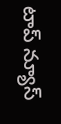టాప్ న్యూస్